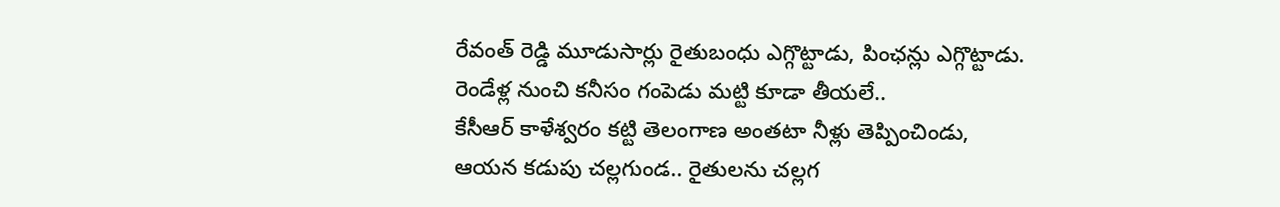రేవంత్ రెడ్డి మూడుసార్లు రైతుబంధు ఎగ్గొట్టాడు, పింఛన్లు ఎగ్గొట్టాడు.
రెండేళ్ల నుంచి కనీసం గంపెడు మట్టి కూడా తీయలే..
కేసీఆర్ కాళేశ్వరం కట్టి తెలంగాణ అంతటా నీళ్లు తెప్పించిండు,
ఆయన కడుపు చల్లగుండ.. రైతులను చల్లగ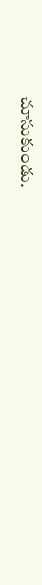చూసుకుండు.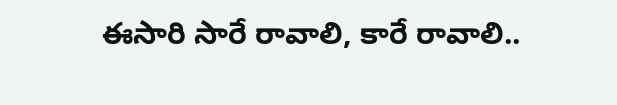ఈసారి సారే రావాలి, కారే రావాలి..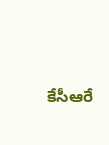కేసీఆరే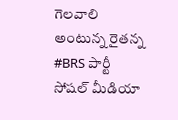గెలవాలి అంటున్న రైతన్న #BRS పార్టీ సోషల్ మీడియా